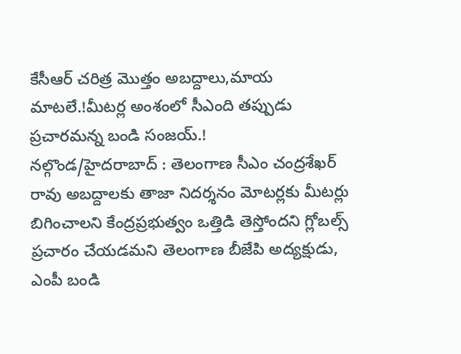కేసీఆర్ చరిత్ర మొత్తం అబద్దాలు,మాయ మాటలే.!మీటర్ల అంశంలో సీఎంది తప్పుడు ప్రచారమన్న బండి సంజయ్.!
నల్గొండ/హైదరాబాద్ : తెలంగాణ సీఎం చంద్రశేఖర్ రావు అబద్దాలకు తాజా నిదర్శనం మోటర్లకు మీటర్లు బిగించాలని కేంద్రప్రభుత్వం ఒత్తిడి తెస్తోందని గ్లోబల్స్ ప్రచారం చేయడమని తెలంగాణ బీజేపి అద్యక్షుడు, ఎంపీ బండి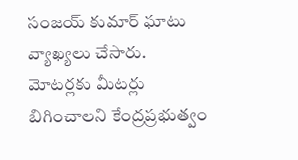సంజయ్ కుమార్ ఘాటు వ్యాఖ్యలు చేసారు. మోటర్లకు మీటర్లు బిగించాలని కేంద్రప్రభుత్వం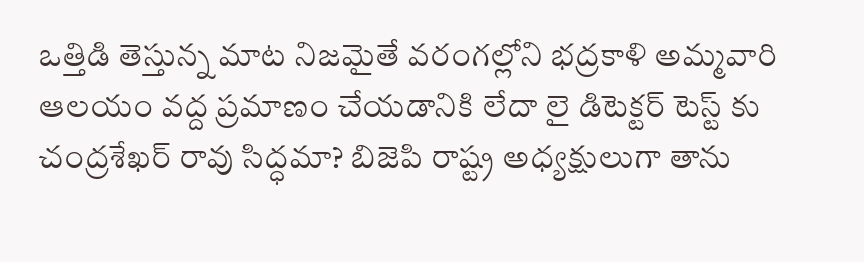ఒత్తిడి తెస్తున్న మాట నిజమైతే వరంగల్లోని భద్రకాళి అమ్మవారి ఆలయం వద్ద ప్రమాణం చేయడానికి లేదా లై డిటెక్టర్ టెస్ట్ కు చంద్రశేఖర్ రావు సిద్ధమా? బిజెపి రాష్ట్ర అధ్యక్షులుగా తాను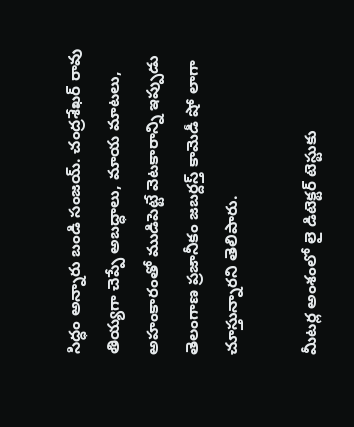సిద్ధం అన్నారు బండి సంజయ్. చంద్రశేఖర్ రావు తియ్యగా చెప్పే అబద్ధాలు, మాయ మాటలు, అహంకారంతో ముడిపెట్టే వెటకారాన్ని ఇప్పుడు తెలంగాణ ప్రజానీకం జబర్దస్త్ కామెడీ షో లాగా చూస్తున్నారని తెలిపారు.

మీటర్ల అంశంలో లై డిటెక్టర్ టెస్టుకు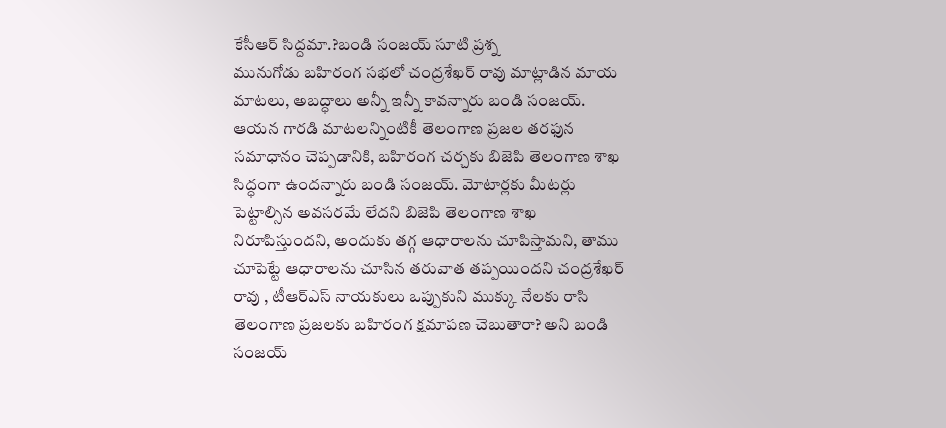కేసీఆర్ సిద్దమా.?బండి సంజయ్ సూటి ప్రశ్న
మునుగోడు బహిరంగ సభలో చంద్రశేఖర్ రావు మాట్లాడిన మాయ మాటలు, అబద్ధాలు అన్నీ ఇన్నీ కావన్నారు బండి సంజయ్. ఆయన గారడి మాటలన్నింటికీ తెలంగాణ ప్రజల తరఫున సమాధానం చెప్పడానికి, బహిరంగ చర్చకు బిజెపి తెలంగాణ శాఖ సిద్ధంగా ఉందన్నారు బండి సంజయ్. మోటార్లకు మీటర్లు పెట్టాల్సిన అవసరమే లేదని బిజెపి తెలంగాణ శాఖ నిరూపిస్తుందని, అందుకు తగ్గ ఆధారాలను చూపిస్తామని, తాము చూపెట్టే ఆధారాలను చూసిన తరువాత తప్పయిందని చంద్రశేఖర్ రావు , టీఆర్ఎస్ నాయకులు ఒప్పుకుని ముక్కు నేలకు రాసి తెలంగాణ ప్రజలకు బహిరంగ క్షమాపణ చెబుతారా? అని బండి సంజయ్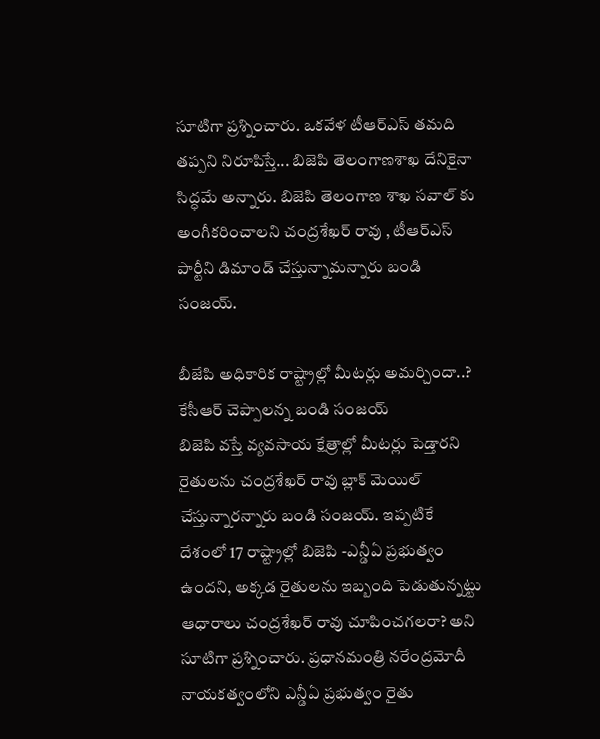సూటిగా ప్రశ్నించారు. ఒకవేళ టీఆర్ఎస్ తమది తప్పని నిరూపిస్తే... బిజెపి తెలంగాణశాఖ దేనికైనా సిద్ధమే అన్నారు. బిజెపి తెలంగాణ శాఖ సవాల్ కు అంగీకరించాలని చంద్రశేఖర్ రావు , టీఆర్ఎస్ పార్టీని డిమాండ్ చేస్తున్నామన్నారు బండి సంజయ్.

బీజేపి అధికారిక రాష్ట్రాల్లో మీటర్లు అమర్చిందా..? కేసీఆర్ చెప్పాలన్న బండి సంజయ్
బిజెపి వస్తే వ్యవసాయ క్షేత్రాల్లో మీటర్లు పెడ్తారని రైతులను చంద్రశేఖర్ రావు బ్లాక్ మెయిల్ చేస్తున్నారన్నారు బండి సంజయ్. ఇప్పటికే దేశంలో 17 రాష్ట్రాల్లో బిజెపి -ఎన్డీఏ ప్రభుత్వం ఉందని, అక్కడ రైతులను ఇబ్బంది పెడుతున్నట్టు ఆధారాలు చంద్రశేఖర్ రావు చూపించగలరా? అని సూటిగా ప్రశ్నించారు. ప్రధానమంత్రి నరేంద్రమోదీ నాయకత్వంలోని ఎన్డీఏ ప్రభుత్వం రైతు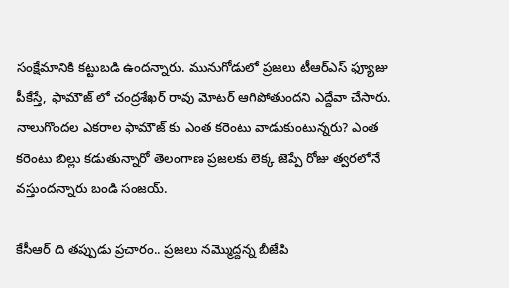సంక్షేమానికి కట్టుబడి ఉందన్నారు. మునుగోడులో ప్రజలు టీఆర్ఎస్ ఫ్యూజు పీకేస్తే, ఫామౌజ్ లో చంద్రశేఖర్ రావు మోటర్ ఆగిపోతుందని ఎద్దేవా చేసారు. నాలుగొందల ఎకరాల ఫామౌజ్ కు ఎంత కరెంటు వాడుకుంటున్నరు? ఎంత కరెంటు బిల్లు కడుతున్నారో తెలంగాణ ప్రజలకు లెక్క జెప్పే రోజు త్వరలోనే వస్తుందన్నారు బండి సంజయ్.

కేసీఆర్ ది తప్పుడు ప్రచారం.. ప్రజలు నమ్మొద్దన్న బీజేపి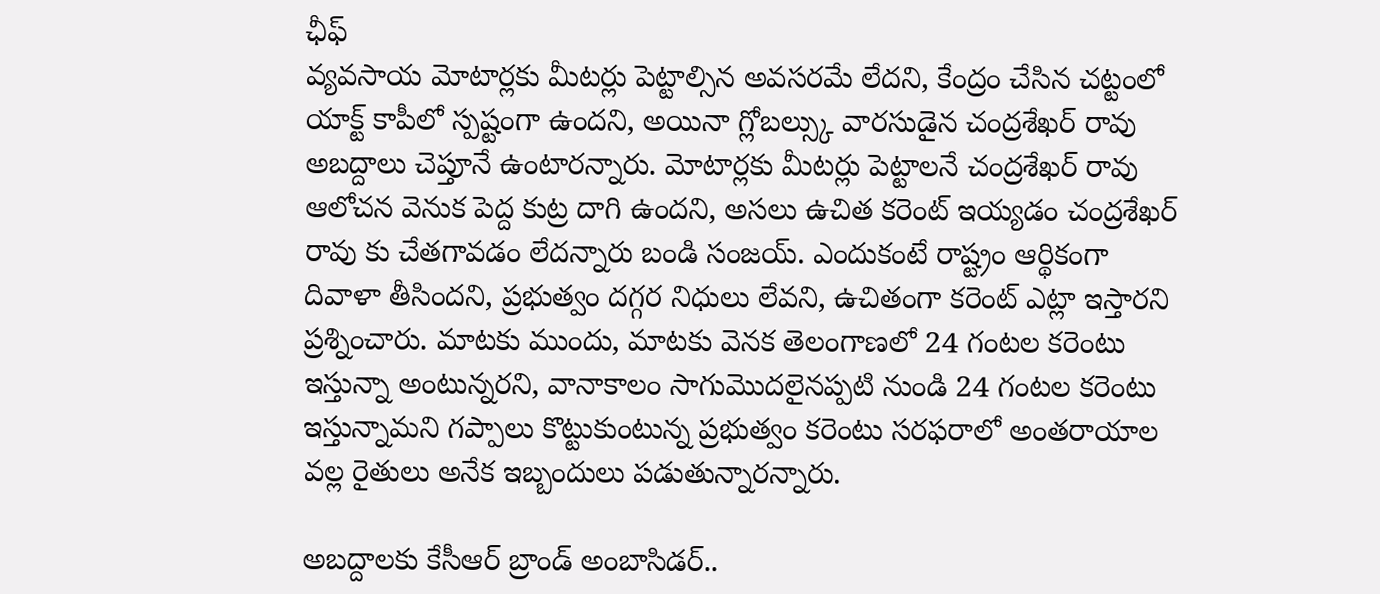ఛీఫ్
వ్యవసాయ మోటార్లకు మీటర్లు పెట్టాల్సిన అవసరమే లేదని, కేంద్రం చేసిన చట్టంలో యాక్ట్ కాపీలో స్పష్టంగా ఉందని, అయినా గ్లోబల్స్కు వారసుడైన చంద్రశేఖర్ రావు అబద్దాలు చెప్తూనే ఉంటారన్నారు. మోటార్లకు మీటర్లు పెట్టాలనే చంద్రశేఖర్ రావు ఆలోచన వెనుక పెద్ద కుట్ర దాగి ఉందని, అసలు ఉచిత కరెంట్ ఇయ్యడం చంద్రశేఖర్ రావు కు చేతగావడం లేదన్నారు బండి సంజయ్. ఎందుకంటే రాష్ట్రం ఆర్థికంగా దివాళా తీసిందని, ప్రభుత్వం దగ్గర నిధులు లేవని, ఉచితంగా కరెంట్ ఎట్లా ఇస్తారని ప్రశ్నించారు. మాటకు ముందు, మాటకు వెనక తెలంగాణలో 24 గంటల కరెంటు ఇస్తున్నా అంటున్నరని, వానాకాలం సాగుమొదలైనప్పటి నుండి 24 గంటల కరెంటు ఇస్తున్నామని గప్పాలు కొట్టుకుంటున్న ప్రభుత్వం కరెంటు సరఫరాలో అంతరాయాల వల్ల రైతులు అనేక ఇబ్బందులు పడుతున్నారన్నారు.

అబద్దాలకు కేసీఆర్ బ్రాండ్ అంబాసిడర్..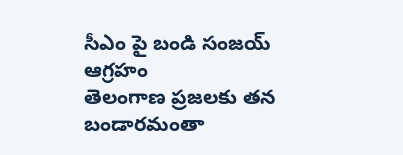సీఎం పై బండి సంజయ్ ఆగ్రహం
తెలంగాణ ప్రజలకు తన బండారమంతా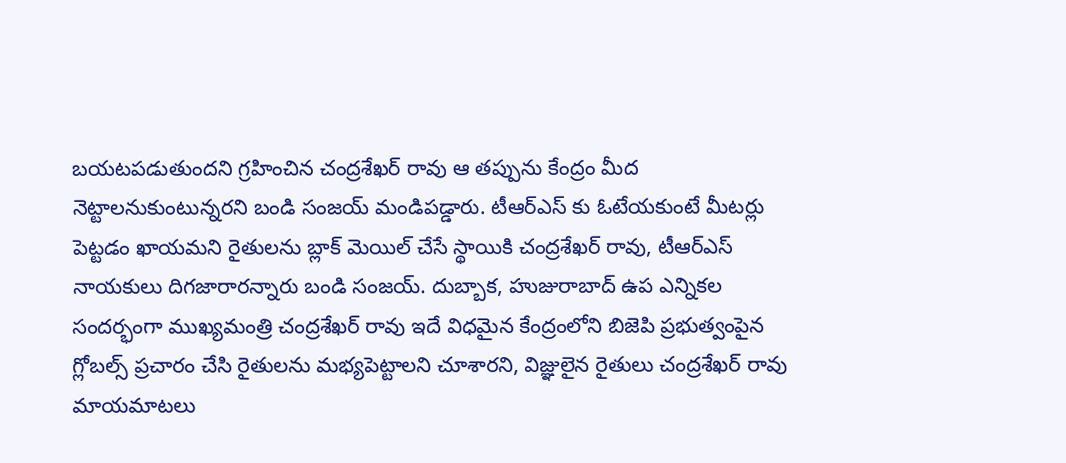బయటపడుతుందని గ్రహించిన చంద్రశేఖర్ రావు ఆ తప్పును కేంద్రం మీద నెట్టాలనుకుంటున్నరని బండి సంజయ్ మండిపడ్డారు. టీఆర్ఎస్ కు ఓటేయకుంటే మీటర్లు పెట్టడం ఖాయమని రైతులను బ్లాక్ మెయిల్ చేసే స్థాయికి చంద్రశేఖర్ రావు, టీఆర్ఎస్ నాయకులు దిగజారారన్నారు బండి సంజయ్. దుబ్బాక, హుజురాబాద్ ఉప ఎన్నికల సందర్భంగా ముఖ్యమంత్రి చంద్రశేఖర్ రావు ఇదే విధమైన కేంద్రంలోని బిజెపి ప్రభుత్వంపైన గ్లోబల్స్ ప్రచారం చేసి రైతులను మభ్యపెట్టాలని చూశారని, విజ్ఞులైన రైతులు చంద్రశేఖర్ రావు మాయమాటలు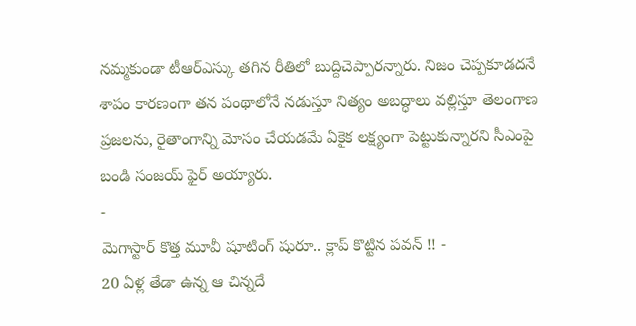నమ్మకుండా టీఆర్ఎస్కు తగిన రీతిలో బుద్దిచెప్పారన్నారు. నిజం చెప్పకూడదనే శాపం కారణంగా తన పంథాలోనే నడుస్తూ నిత్యం అబద్ధాలు వల్లిస్తూ తెలంగాణ ప్రజలను, రైతాంగాన్ని మోసం చేయడమే ఏకైక లక్ష్యంగా పెట్టుకున్నారని సీఎంపై బండి సంజయ్ ఫైర్ అయ్యారు.
-
మెగాస్టార్ కొత్త మూవీ షూటింగ్ షురూ.. క్లాప్ కొట్టిన పవన్ !! -
20 ఏళ్ల తేడా ఉన్న ఆ చిన్నదే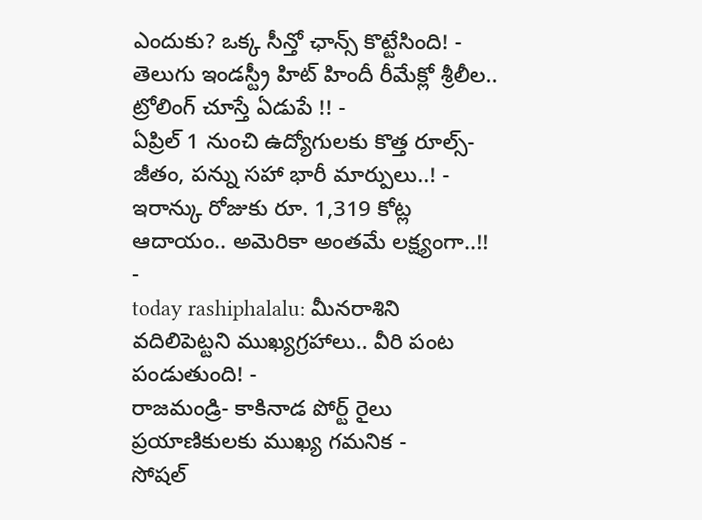ఎందుకు? ఒక్క సీన్తో ఛాన్స్ కొట్టేసింది! -
తెలుగు ఇండస్ట్రీ హిట్ హిందీ రీమేక్లో శ్రీలీల.. ట్రోలింగ్ చూస్తే ఏడుపే !! -
ఏప్రిల్ 1 నుంచి ఉద్యోగులకు కొత్త రూల్స్- జీతం, పన్ను సహా భారీ మార్పులు..! -
ఇరాన్కు రోజుకు రూ. 1,319 కోట్ల ఆదాయం.. అమెరికా అంతమే లక్ష్యంగా..!! -
today rashiphalalu: మీనరాశిని వదిలిపెట్టని ముఖ్యగ్రహాలు.. వీరి పంట పండుతుంది! -
రాజమండ్రి- కాకినాడ పోర్ట్ రైలు ప్రయాణికులకు ముఖ్య గమనిక -
సోషల్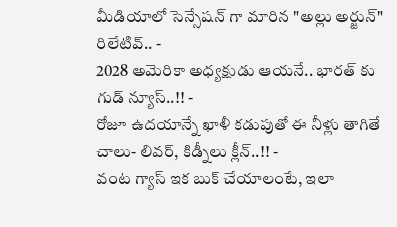మీడియాలో సెన్సేషన్ గా మారిన "అల్లు అర్జున్" రిలేటివ్.. -
2028 అమెరికా అధ్యక్షుడు ఆయనే.. భారత్ కు గుడ్ న్యూస్..!! -
రోజూ ఉదయాన్నే ఖాళీ కడుపుతో ఈ నీళ్లు తాగితే చాలు- లివర్, కిడ్నీలు క్లీన్..!! -
వంట గ్యాస్ ఇక బుక్ చేయాలంటే, ఇలా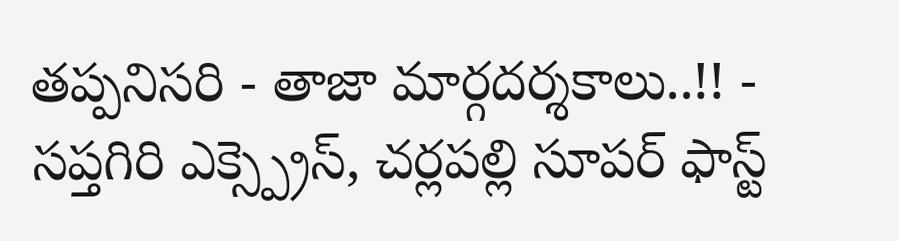తప్పనిసరి - తాజా మార్గదర్శకాలు..!! -
సప్తగిరి ఎక్స్ప్రెస్, చర్లపల్లి సూపర్ ఫాస్ట్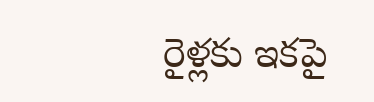రైళ్లకు ఇకపై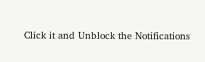Click it and Unblock the Notifications